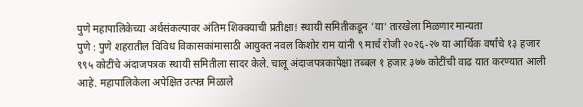पुणे महापालिकेच्या अर्थसंकल्पावर अंतिम शिक्क्याची प्रतीक्षा! स्थायी समितीकडून 'या' तारखेला मिळणार मान्यता
पुणे : पुणे शहरातील विविध विकासकांमासाठी आयुक्त नवल किशोर राम यांनी ९ मार्च रोजी २०२६-२७ या आर्थिक वर्षांचे १३ हजार ९९५ कोटींचे अंदाजपत्रक स्थायी समितीला सादर केले. चालू अंदाजपत्रकापेक्षा तब्बल १ हजार ३७७ कोटींची वाढ यात करण्यात आली आहे. महापालिकेला अपेक्षित उत्पन्न मिळाले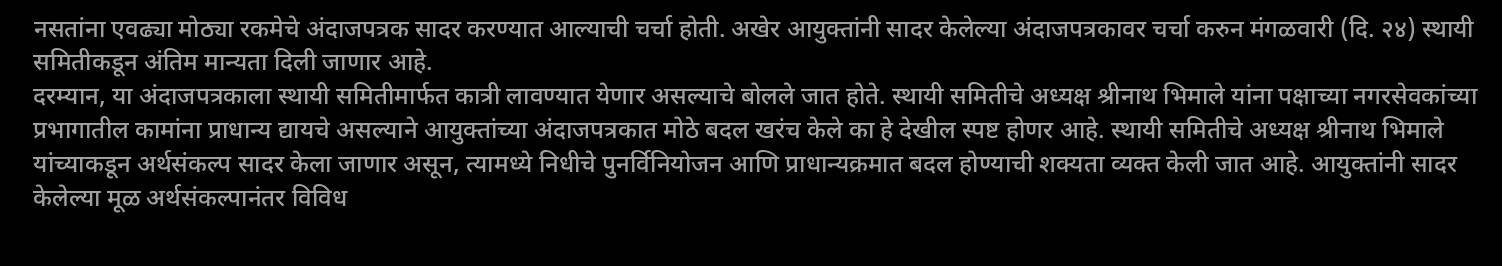नसतांना एवढ्या मोठ्या रकमेचे अंदाजपत्रक सादर करण्यात आल्याची चर्चा होती. अखेर आयुक्तांनी सादर केलेल्या अंदाजपत्रकावर चर्चा करुन मंगळवारी (दि. २४) स्थायी समितीकडून अंतिम मान्यता दिली जाणार आहे.
दरम्यान, या अंदाजपत्रकाला स्थायी समितीमार्फत कात्री लावण्यात येणार असल्याचे बोलले जात होते. स्थायी समितीचे अध्यक्ष श्रीनाथ भिमाले यांना पक्षाच्या नगरसेवकांच्या प्रभागातील कामांना प्राधान्य द्यायचे असल्याने आयुक्तांच्या अंदाजपत्रकात मोठे बदल खरंच केले का हे देखील स्पष्ट होणर आहे. स्थायी समितीचे अध्यक्ष श्रीनाथ भिमाले यांच्याकडून अर्थसंकल्प सादर केला जाणार असून, त्यामध्ये निधीचे पुनर्विनियोजन आणि प्राधान्यक्रमात बदल होण्याची शक्यता व्यक्त केली जात आहे. आयुक्तांनी सादर केलेल्या मूळ अर्थसंकल्पानंतर विविध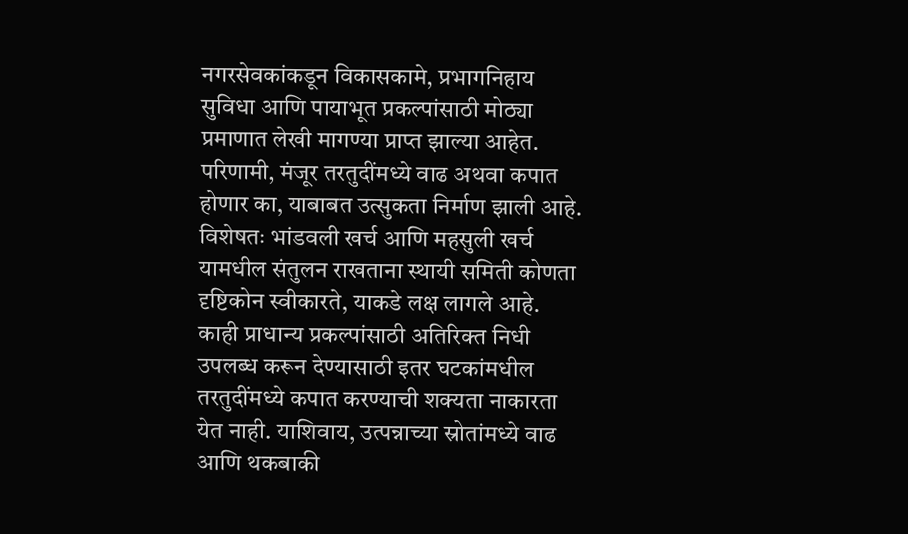नगरसेवकांकडून विकासकामे, प्रभागनिहाय सुविधा आणि पायाभूत प्रकल्पांसाठी मोठ्या प्रमाणात लेखी मागण्या प्राप्त झाल्या आहेत. परिणामी, मंजूर तरतुदींमध्ये वाढ अथवा कपात होणार का, याबाबत उत्सुकता निर्माण झाली आहे.
विशेषतः भांडवली खर्च आणि महसुली खर्च यामधील संतुलन राखताना स्थायी समिती कोणता दृष्टिकोन स्वीकारते, याकडे लक्ष लागले आहे. काही प्राधान्य प्रकल्पांसाठी अतिरिक्त निधी उपलब्ध करून देण्यासाठी इतर घटकांमधील तरतुदींमध्ये कपात करण्याची शक्यता नाकारता येत नाही. याशिवाय, उत्पन्नाच्या स्रोतांमध्ये वाढ आणि थकबाकी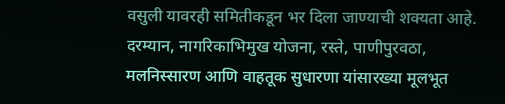वसुली यावरही समितीकडून भर दिला जाण्याची शक्यता आहे. दरम्यान, नागरिकाभिमुख योजना, रस्ते, पाणीपुरवठा, मलनिस्सारण आणि वाहतूक सुधारणा यांसारख्या मूलभूत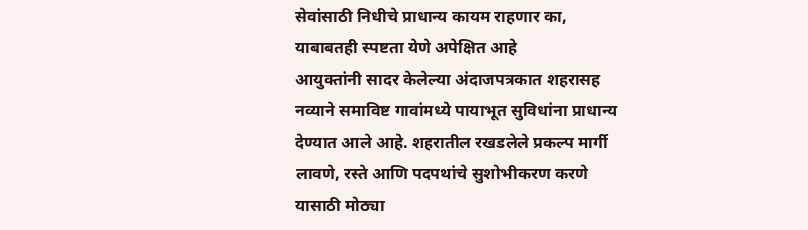सेवांसाठी निधीचे प्राधान्य कायम राहणार का, याबाबतही स्पष्टता येणे अपेक्षित आहे
आयुक्तांनी सादर केलेल्या अंदाजपत्रकात शहरासह नव्याने समाविष्ट गावांमध्ये पायाभूत सुविधांना प्राधान्य देण्यात आले आहे. शहरातील रखडलेले प्रकल्प मार्गी लावणे, रस्ते आणि पदपथांचे सुशोभीकरण करणे यासाठी मोठ्या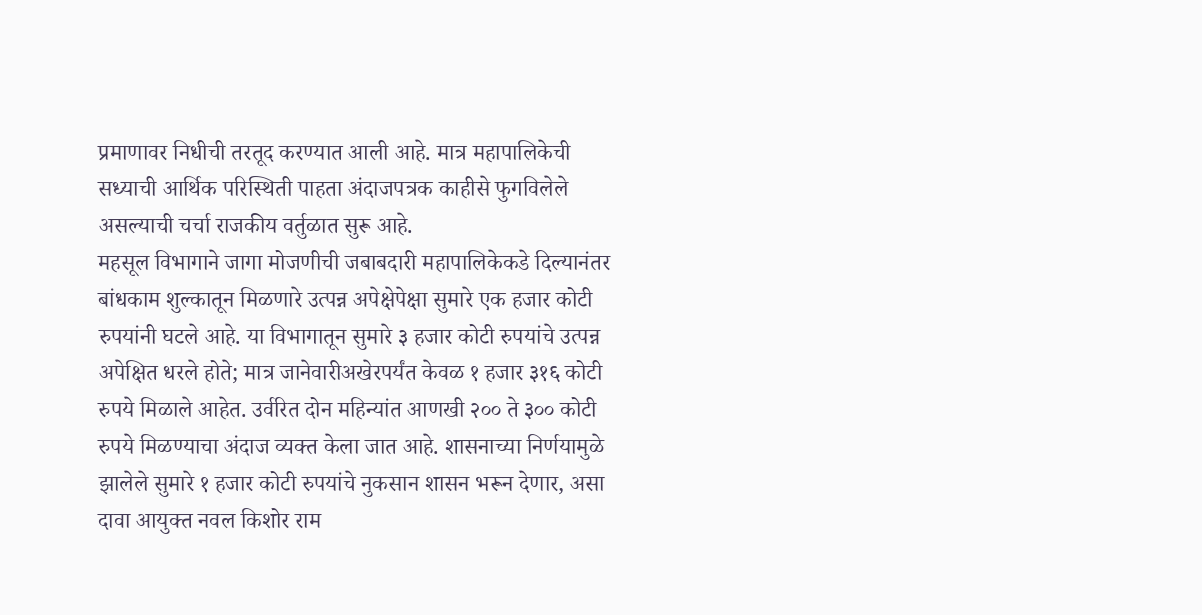प्रमाणावर निधीची तरतूद करण्यात आली आहे. मात्र महापालिकेची सध्याची आर्थिक परिस्थिती पाहता अंदाजपत्रक काहीसे फुगविलेले असल्याची चर्चा राजकीय वर्तुळात सुरू आहे.
महसूल विभागाने जागा मोजणीची जबाबदारी महापालिकेकडे दिल्यानंतर बांधकाम शुल्कातून मिळणारे उत्पन्न अपेक्षेपेक्षा सुमारे एक हजार कोटी रुपयांनी घटले आहे. या विभागातून सुमारे ३ हजार कोटी रुपयांचे उत्पन्न अपेक्षित धरले होते; मात्र जानेवारीअखेरपर्यंत केवळ १ हजार ३१६ कोटी रुपये मिळाले आहेत. उर्वरित दोन महिन्यांत आणखी २०० ते ३०० कोटी रुपये मिळण्याचा अंदाज व्यक्त केला जात आहे. शासनाच्या निर्णयामुळे झालेले सुमारे १ हजार कोटी रुपयांचे नुकसान शासन भरून देणार, असा दावा आयुक्त नवल किशोर राम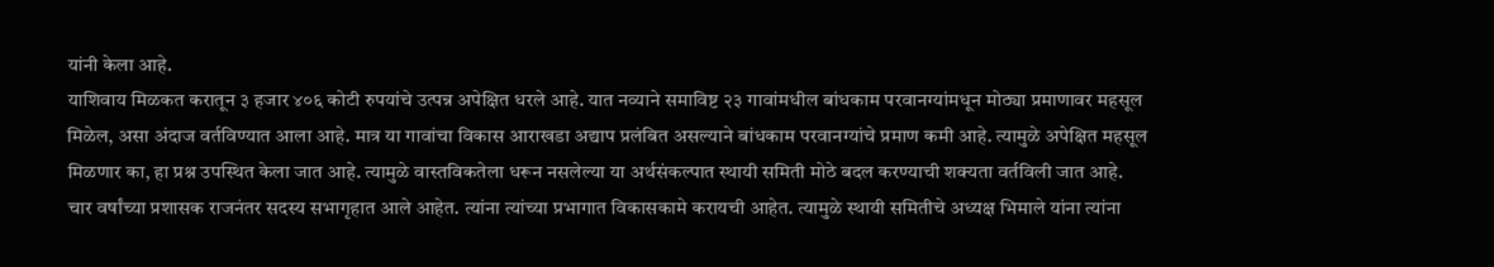यांनी केला आहे.
याशिवाय मिळकत करातून ३ हजार ४०६ कोटी रुपयांचे उत्पन्न अपेक्षित धरले आहे. यात नव्याने समाविष्ट २३ गावांमधील बांधकाम परवानग्यांमधून मोठ्या प्रमाणावर महसूल मिळेल, असा अंदाज वर्तविण्यात आला आहे. मात्र या गावांचा विकास आराखडा अद्याप प्रलंबित असल्याने बांधकाम परवानग्यांचे प्रमाण कमी आहे. त्यामुळे अपेक्षित महसूल मिळणार का, हा प्रश्न उपस्थित केला जात आहे. त्यामुळे वास्तविकतेला धरून नसलेल्या या अर्थसंकल्पात स्थायी समिती मोठे बदल करण्याची शक्यता वर्तविली जात आहे.
चार वर्षांच्या प्रशासक राजनंतर सदस्य सभागृहात आले आहेत. त्यांना त्यांच्या प्रभागात विकासकामे करायची आहेत. त्यामुळे स्थायी समितीचे अध्यक्ष भिमाले यांना त्यांना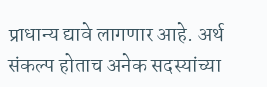प्राधान्य द्यावे लागणार आहे. अर्थ संकल्प होताच अनेक सदस्यांच्या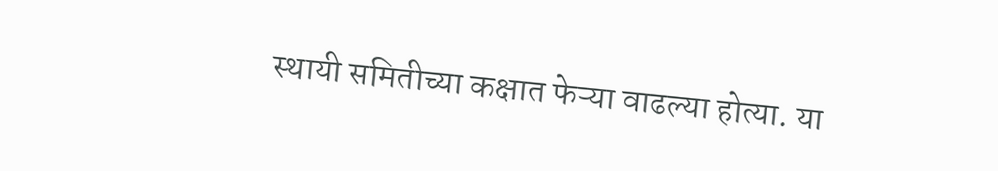स्थायी समितीच्या कक्षात फेऱ्या वाढल्या होत्या. या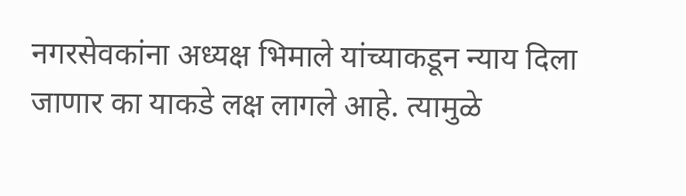नगरसेवकांना अध्यक्ष भिमाले यांच्याकडून न्याय दिला जाणार का याकडे लक्ष लागले आहे. त्यामुळे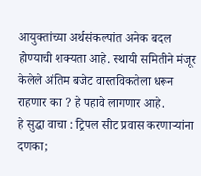आयुक्तांच्या अर्थसंकल्पांत अनेक बदल होण्याची शक्यता आहे. स्थायी समितीने मंजूर केलेले अंतिम बजेट वास्तविकतेला धरून राहणार का ? हे पहावे लागणार आहे.
हे सुद्धा वाचा : ट्रिपल सीट प्रवास करणाऱ्यांना दणका;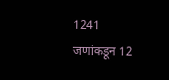1241 जणांकडून 12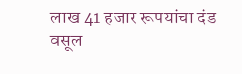लाख 41 हजार रूपयांचा दंड वसूल